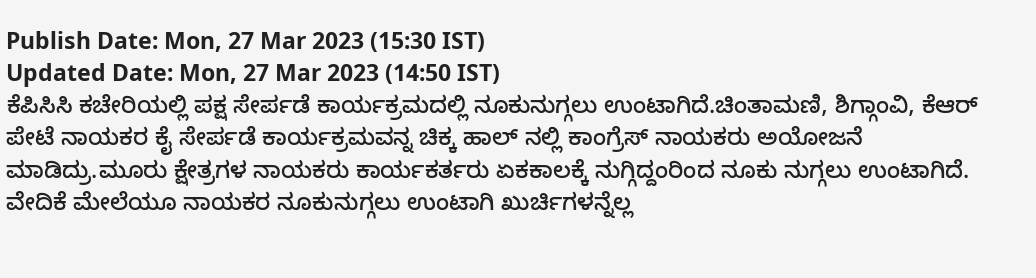Publish Date: Mon, 27 Mar 2023 (15:30 IST)
Updated Date: Mon, 27 Mar 2023 (14:50 IST)
ಕೆಪಿಸಿಸಿ ಕಚೇರಿಯಲ್ಲಿ ಪಕ್ಷ ಸೇರ್ಪಡೆ ಕಾರ್ಯಕ್ರಮದಲ್ಲಿ ನೂಕುನುಗ್ಗಲು ಉಂಟಾಗಿದೆ.ಚಿಂತಾಮಣಿ, ಶಿಗ್ಗಾಂವಿ, ಕೆಆರ್ ಪೇಟೆ ನಾಯಕರ ಕೈ ಸೇರ್ಪಡೆ ಕಾರ್ಯಕ್ರಮವನ್ನ ಚಿಕ್ಕ ಹಾಲ್ ನಲ್ಲಿ ಕಾಂಗ್ರೆಸ್ ನಾಯಕರು ಅಯೋಜನೆ ಮಾಡಿದ್ರು.ಮೂರು ಕ್ಷೇತ್ರಗಳ ನಾಯಕರು ಕಾರ್ಯಕರ್ತರು ಏಕಕಾಲಕ್ಕೆ ನುಗ್ಗಿದ್ದಂರಿಂದ ನೂಕು ನುಗ್ಗಲು ಉಂಟಾಗಿದೆ.
ವೇದಿಕೆ ಮೇಲೆಯೂ ನಾಯಕರ ನೂಕುನುಗ್ಗಲು ಉಂಟಾಗಿ ಖುರ್ಚಿಗಳನ್ನೆಲ್ಲ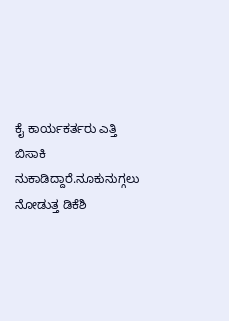ಕೈ ಕಾರ್ಯಕರ್ತರು ಎತ್ತಿ ಬಿಸಾಕಿ ನುಕಾಡಿದ್ದಾರೆ.ನೂಕುನುಗ್ಗಲು ನೋಡುತ್ತ ಡಿಕೆಶಿ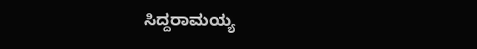ಸಿದ್ದರಾಮಯ್ಯ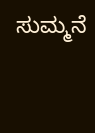ಸುಮ್ಮನೆ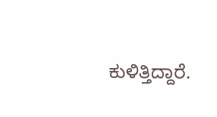ಕುಳಿತ್ತಿದ್ದಾರೆ.